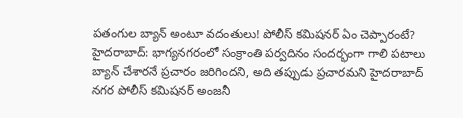పతంగుల బ్యాన్ అంటూ వదంతులు! పోలీస్ కమిషనర్ ఏం చెప్పారంటే?
హైదరాబాద్: భాగ్యనగరంలో సంక్రాంతి పర్వదినం సందర్భంగా గాలి పటాలు బ్యాన్ చేశారనే ప్రచారం జరిగిందని, అది తప్పుడు ప్రచారమని హైదరాబాద్ నగర పోలీస్ కమిషనర్ అంజనీ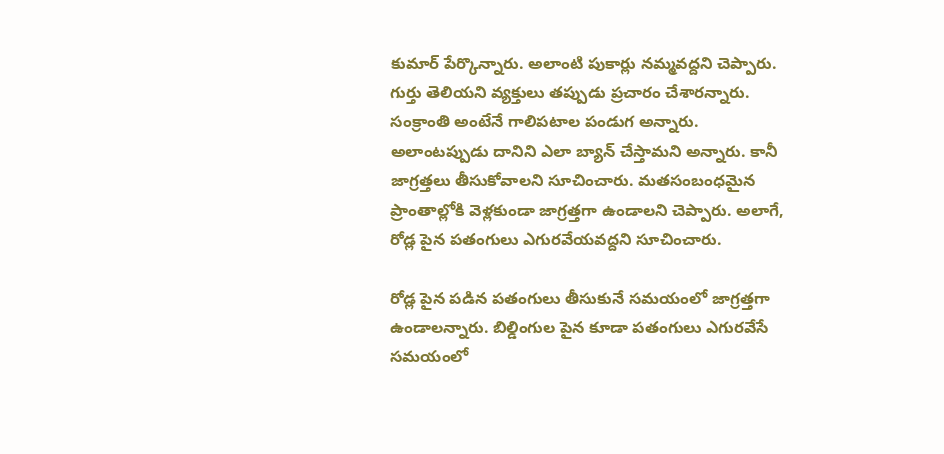కుమార్ పేర్కొన్నారు. అలాంటి పుకార్లు నమ్మవద్దని చెప్పారు. గుర్తు తెలియని వ్యక్తులు తప్పుడు ప్రచారం చేశారన్నారు.
సంక్రాంతి అంటేనే గాలిపటాల పండుగ అన్నారు. అలాంటప్పుడు దానిని ఎలా బ్యాన్ చేస్తామని అన్నారు. కానీ జాగ్రత్తలు తీసుకోవాలని సూచించారు. మతసంబంధమైన ప్రాంతాల్లోకి వెళ్లకుండా జాగ్రత్తగా ఉండాలని చెప్పారు. అలాగే, రోడ్ల పైన పతంగులు ఎగురవేయవద్దని సూచించారు.

రోడ్ల పైన పడిన పతంగులు తీసుకునే సమయంలో జాగ్రత్తగా ఉండాలన్నారు. బిల్డింగుల పైన కూడా పతంగులు ఎగురవేసే సమయంలో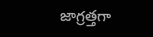జాగ్రత్తగా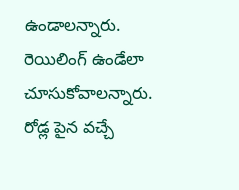ఉండాలన్నారు. రెయిలింగ్ ఉండేలా చూసుకోవాలన్నారు. రోడ్ల పైన వచ్చే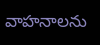వాహనాలను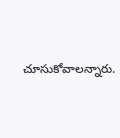చూసుకోవాలన్నారు.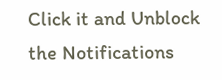Click it and Unblock the Notifications